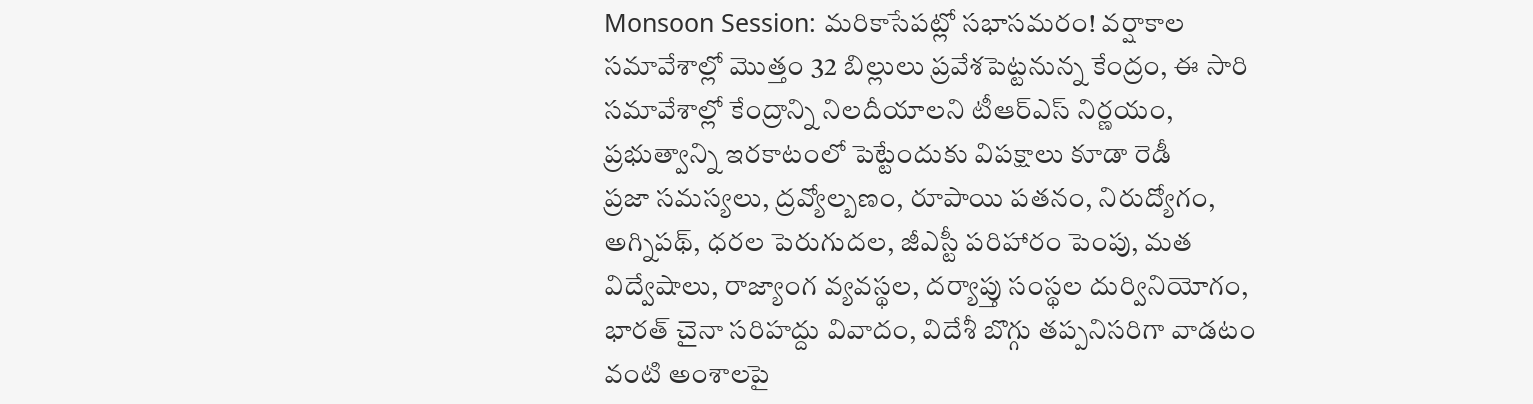Monsoon Session: మరికాసేపట్లో సభాసమరం! వర్షాకాల సమావేశాల్లో మొత్తం 32 బిల్లులు ప్రవేశపెట్టనున్న కేంద్రం, ఈ సారి సమావేశాల్లో కేంద్రాన్ని నిలదీయాలని టీఆర్ఎస్ నిర్ణయం, ప్రభుత్వాన్ని ఇరకాటంలో పెట్టేందుకు విపక్షాలు కూడా రెడీ
ప్రజా సమస్యలు, ద్రవ్యోల్బణం, రూపాయి పతనం, నిరుద్యోగం, అగ్నిపథ్, ధరల పెరుగుదల, జీఎస్టీ పరిహారం పెంపు, మత విద్వేషాలు, రాజ్యాంగ వ్యవస్థల, దర్యాప్తు సంస్థల దుర్వినియోగం, భారత్ చైనా సరిహద్దు వివాదం, విదేశీ బొగ్గు తప్పనిసరిగా వాడటం వంటి అంశాలపై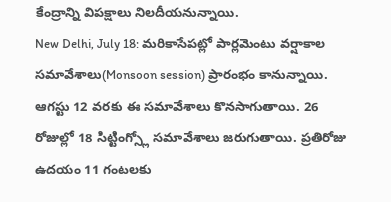కేంద్రాన్ని విపక్షాలు నిలదీయనున్నాయి.
New Delhi, July 18: మరికాసేపట్లో పార్లమెంటు వర్షాకాల సమావేశాలు(Monsoon session) ప్రారంభం కానున్నాయి. ఆగస్టు 12 వరకు ఈ సమావేశాలు కొనసాగుతాయి. 26 రోజుల్లో 18 సిట్టింగ్స్లో సమావేశాలు జరుగుతాయి. ప్రతిరోజు ఉదయం 11 గంటలకు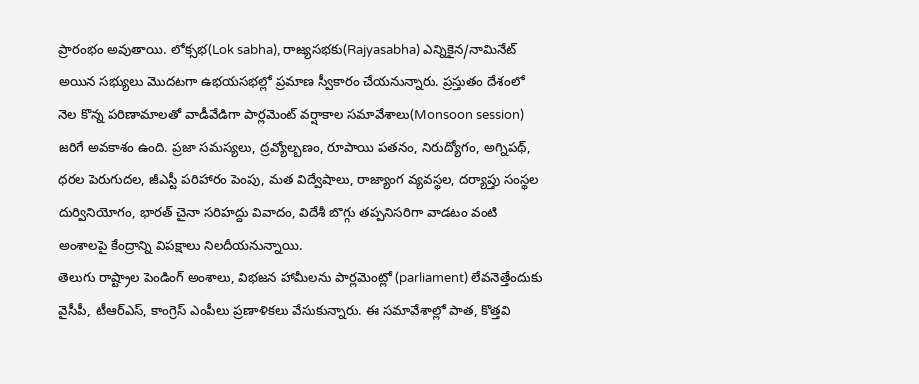ప్రారంభం అవుతాయి. లోక్సభ(Lok sabha), రాజ్యసభకు(Rajyasabha) ఎన్నికైన/నామినేట్ అయిన సభ్యులు మొదటగా ఉభయసభల్లో ప్రమాణ స్వీకారం చేయనున్నారు. ప్రస్తుతం దేశంలో నెల కొన్న పరిణామాలతో వాడీవేడిగా పార్లమెంట్ వర్షాకాల సమావేశాలు(Monsoon session) జరిగే అవకాశం ఉంది. ప్రజా సమస్యలు, ద్రవ్యోల్బణం, రూపాయి పతనం, నిరుద్యోగం, అగ్నిపథ్, ధరల పెరుగుదల, జీఎస్టీ పరిహారం పెంపు, మత విద్వేషాలు, రాజ్యాంగ వ్యవస్థల, దర్యాప్తు సంస్థల దుర్వినియోగం, భారత్ చైనా సరిహద్దు వివాదం, విదేశీ బొగ్గు తప్పనిసరిగా వాడటం వంటి అంశాలపై కేంద్రాన్ని విపక్షాలు నిలదీయనున్నాయి.
తెలుగు రాష్ట్రాల పెండింగ్ అంశాలు, విభజన హామీలను పార్లమెంట్లో (parliament) లేవనెత్తేందుకు వైసీపీ, టీఆర్ఎస్, కాంగ్రెస్ ఎంపీలు ప్రణాళికలు వేసుకున్నారు. ఈ సమావేశాల్లో పాత, కొత్తవి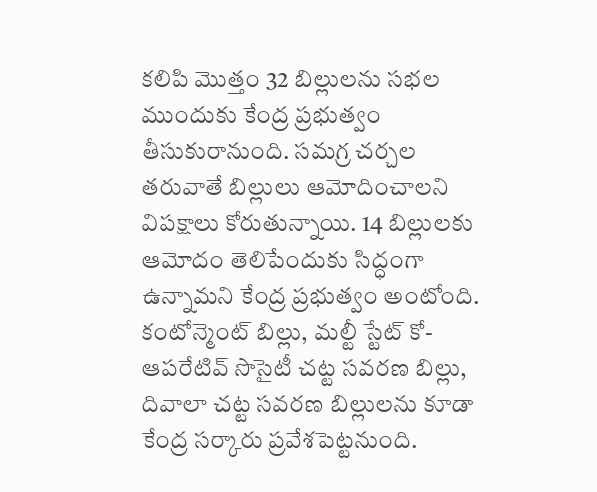కలిపి మొత్తం 32 బిల్లులను సభల ముందుకు కేంద్ర ప్రభుత్వం తీసుకురానుంది. సమగ్ర చర్చల తరువాతే బిల్లులు ఆమోదించాలని విపక్షాలు కోరుతున్నాయి. 14 బిల్లులకు ఆమోదం తెలిపేందుకు సిద్ధంగా ఉన్నామని కేంద్ర ప్రభుత్వం అంటోంది.
కంటోన్మెంట్ బిల్లు, మల్టీ స్టేట్ కో-ఆపరేటివ్ సొసైటీ చట్ట సవరణ బిల్లు, దివాలా చట్ట సవరణ బిల్లులను కూడా కేంద్ర సర్కారు ప్రవేశపెట్టనుంది.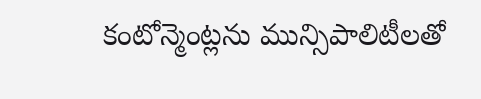కంటోన్మెంట్లను మున్సిపాలిటీలతో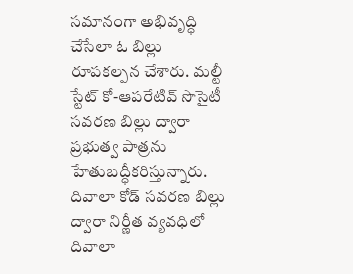సమానంగా అభివృద్ధి చేసేలా ఓ బిల్లు రూపకల్పన చేశారు. మల్టీ స్టేట్ కో-ఆపరేటివ్ సొసైటీ సవరణ బిల్లు ద్వారా ప్రభుత్వ పాత్రను హేతుబద్ధీకరిస్తున్నారు. దివాలా కోడ్ సవరణ బిల్లు ద్వారా నిర్ణీత వ్యవధిలో దివాలా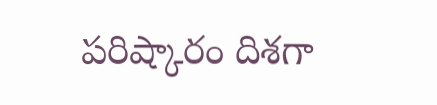పరిష్కారం దిశగా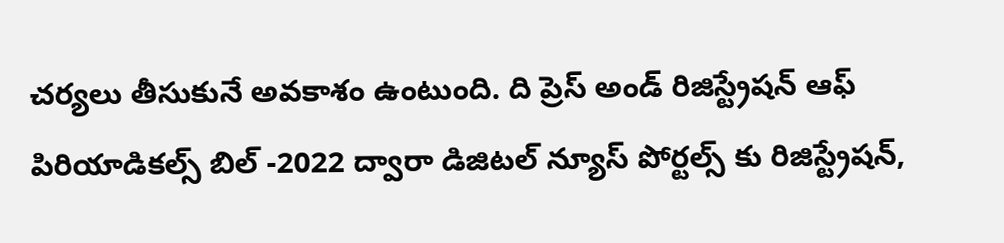చర్యలు తీసుకునే అవకాశం ఉంటుంది. ది ప్రెస్ అండ్ రిజిస్ట్రేషన్ ఆఫ్ పిరియాడికల్స్ బిల్ -2022 ద్వారా డిజిటల్ న్యూస్ పోర్టల్స్ కు రిజిస్ట్రేషన్,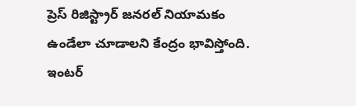ప్రెస్ రిజిస్ట్రార్ జనరల్ నియామకం ఉండేలా చూడాలని కేంద్రం భావిస్తోంది.
ఇంటర్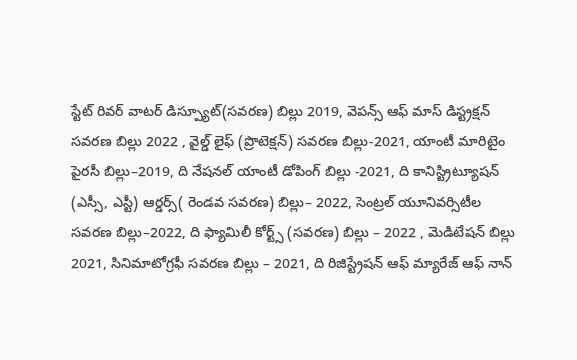స్టేట్ రివర్ వాటర్ డిస్ప్యూట్(సవరణ) బిల్లు 2019, వెపన్స్ ఆఫ్ మాస్ డిస్ట్రక్షన్ సవరణ బిల్లు 2022 , వైల్డ్ లైఫ్ (ప్రొటెక్షన్) సవరణ బిల్లు-2021, యాంటీ మారిటైం పైరసీ బిల్లు–2019, ది నేషనల్ యాంటీ డోపింగ్ బిల్లు -2021, ది కానిస్ట్రిట్యూషన్ (ఎస్సీ, ఎస్టీ) ఆర్డర్స్( రెండవ సవరణ) బిల్లు– 2022, సెంట్రల్ యూనివర్సిటీల సవరణ బిల్లు–2022, ది ఫ్యామిలీ కోర్ట్స్ (సవరణ) బిల్లు – 2022 , మెడిటేషన్ బిల్లు 2021, సినిమాటోగ్రఫీ సవరణ బిల్లు – 2021, ది రిజిస్ట్రేషన్ ఆఫ్ మ్యారేజ్ ఆఫ్ నాన్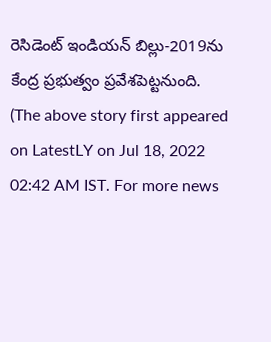రెసిడెంట్ ఇండియన్ బిల్లు-2019ను కేంద్ర ప్రభుత్వం ప్రవేశపెట్టనుంది.
(The above story first appeared on LatestLY on Jul 18, 2022 02:42 AM IST. For more news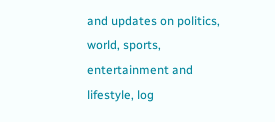and updates on politics, world, sports, entertainment and lifestyle, log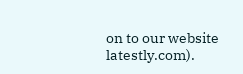on to our website latestly.com).